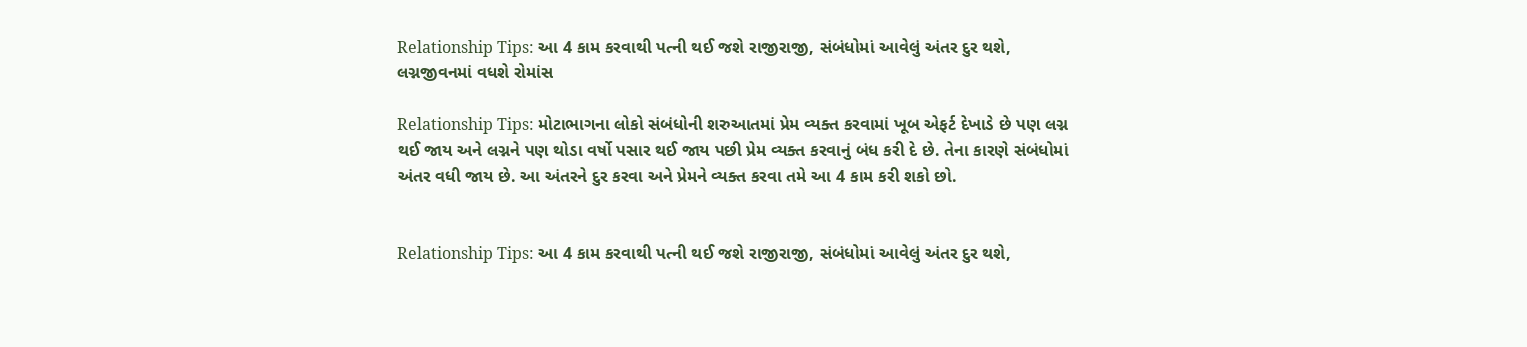Relationship Tips: આ 4 કામ કરવાથી પત્ની થઈ જશે રાજીરાજી, સંબંધોમાં આવેલું અંતર દુર થશે, લગ્નજીવનમાં વધશે રોમાંસ

Relationship Tips: મોટાભાગના લોકો સંબંધોની શરુઆતમાં પ્રેમ વ્યક્ત કરવામાં ખૂબ એફર્ટ દેખાડે છે પણ લગ્ન થઈ જાય અને લગ્નને પણ થોડા વર્ષો પસાર થઈ જાય પછી પ્રેમ વ્યક્ત કરવાનું બંધ કરી દે છે. તેના કારણે સંબંધોમાં અંતર વધી જાય છે. આ અંતરને દુર કરવા અને પ્રેમને વ્યક્ત કરવા તમે આ 4 કામ કરી શકો છો.


Relationship Tips: આ 4 કામ કરવાથી પત્ની થઈ જશે રાજીરાજી, સંબંધોમાં આવેલું અંતર દુર થશે,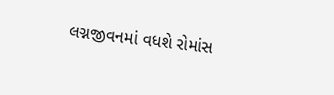લગ્નજીવનમાં વધશે રોમાંસ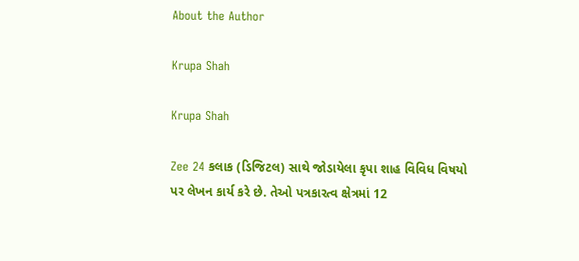About the Author

Krupa Shah

Krupa Shah

Zee 24 કલાક (ડિજિટલ) સાથે જોડાયેલા કૃપા શાહ વિવિધ વિષયો પર લેખન કાર્ય કરે છે. તેઓ પત્રકારત્વ ક્ષેત્રમાં 12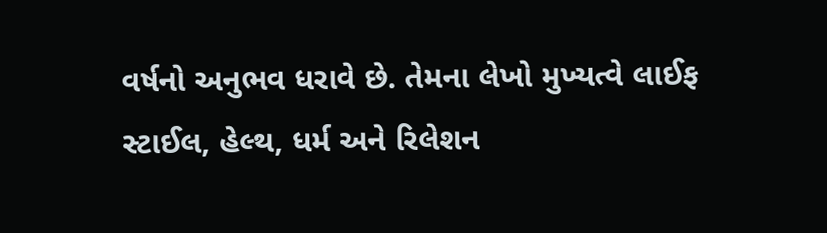વર્ષનો અનુભવ ધરાવે છે. તેમના લેખો મુખ્યત્વે લાઈફ સ્ટાઈલ, હેલ્થ, ધર્મ અને રિલેશન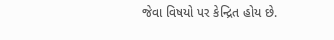જેવા વિષયો પર કેન્દ્રિત હોય છે.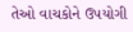તેઓ વાચકોને ઉપયોગી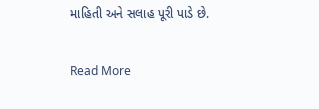માહિતી અને સલાહ પૂરી પાડે છે.

Read More